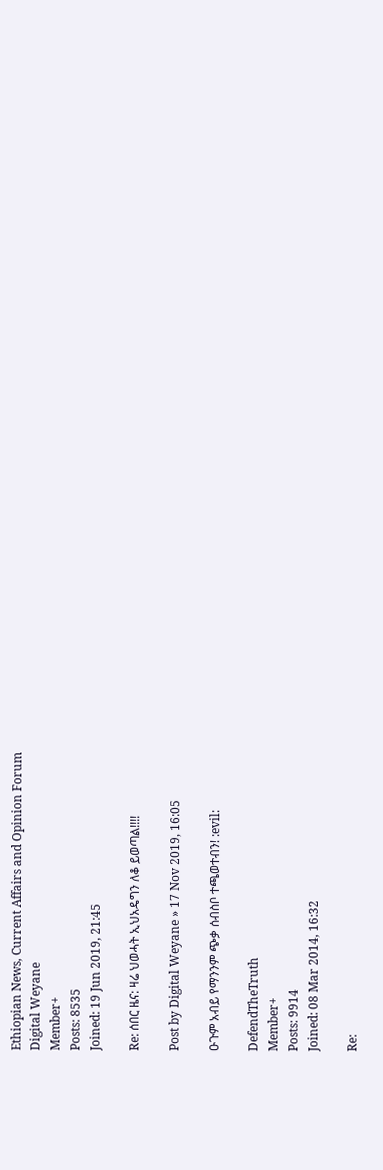Ethiopian News, Current Affairs and Opinion Forum
Digital Weyane
Member+
Posts: 8535
Joined: 19 Jun 2019, 21:45

Re: ሰበር ዜና: ዛሬ ህወሓት ኢህአዴግን ለቆ ይወጣል!!!!

Post by Digital Weyane » 17 Nov 2019, 16:05

ዑጉም አብይ የማንንም ጭቃ ሰብስቦ ተጫወተብን! :evil:

DefendTheTruth
Member+
Posts: 9914
Joined: 08 Mar 2014, 16:32

Re: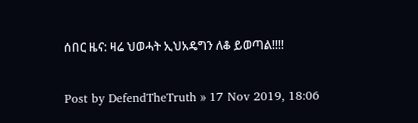ሰበር ዜና: ዛሬ ህወሓት ኢህአዴግን ለቆ ይወጣል!!!!

Post by DefendTheTruth » 17 Nov 2019, 18:06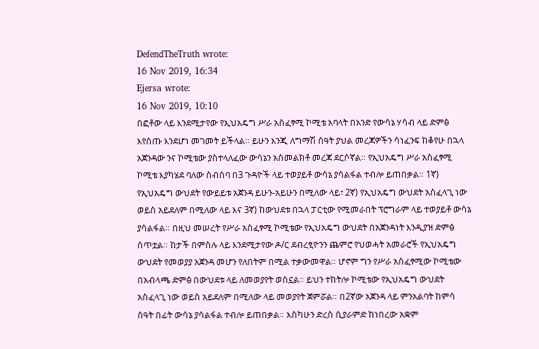DefendTheTruth wrote:
16 Nov 2019, 16:34
Ejersa wrote:
16 Nov 2019, 10:10
በፎቶው ላይ እንደሚታየው የኢህአዴግ ሥራ አስፈፃሚ ኮሚቴ አባላት በአንድ የውሳኔ ሃሳብ ላይ ድምፅ እየሰጡ እንደሆነ መገመት ይችላል። ይሁን እንጂ ለግማሽ ሰዓት ያህል መረጃዎችን ሳነፈንፍ ከቆየሁ በኋላ አጀንዳው ንና ኮሚቴው ያስተላለፈው ውሳኔን አስመልክቶ መረጃ ደርሶኛል። የኢህአዴግ ሥራ አስፈፃሚ ኮሚቴ እያካሄደ ባለው ስብሰባ በ3 ጉዳዮች ላይ ተወያይቶ ውሳኔ ያሳልፋል ተብሎ ይጠበቃል። 1ኛ) የኢህአዴግ ውህደት የውይይቱ አጀንዳ ይሁን-አይሁን በሚለው ላይ፣ 2ኛ) የኢህአዴግ ውህደት አስፈላጊ ነው ወይስ አይደለም በሚለው ላይ እና 3ኛ) ከውህደቱ በኋላ ፓርቲው የሚመራበት ፕሮግራም ላይ ተወያይቶ ውሳኔ ያሳልፋል። በዚህ መሠረት የሥራ አስፈፃሚ ኮሚቴው የኢህአዴግ ውህደት በአጀንዳነት እንዲያዝ ድምፅ ሰጥቷል። ከታች በምስሉ ላይ እንደሚታየው ዶ/ር ደብረፂዮንን ጨምሮ የህወሓት አመራሮች የኢህአዴግ ውህደት የመወያያ አጀንዳ መሆን የለበትም በሚል ተቃውመዋል። ሆኖም ግን የሥራ አስፈፃሚው ኮሚቴው በአብላጫ ድምፅ በውህደቱ ላይ ለመወያየት ወስኗል። ይህን ተከትሎ ኮሚቴው የኢህአዴግ ውህደት አስፈላጊ ነው ወይስ አይደለም በሚለው ላይ መወያየት ጀምሯል። በ2ኛው አጀንዳ ላይ ምንአልባት ከምሳ ሰዓት በፊት ውሳኔ ያሳልፋል ተብሎ ይጠበቃል። እስካሁን ድረስ ሲያራምድ ከነበረው አቋም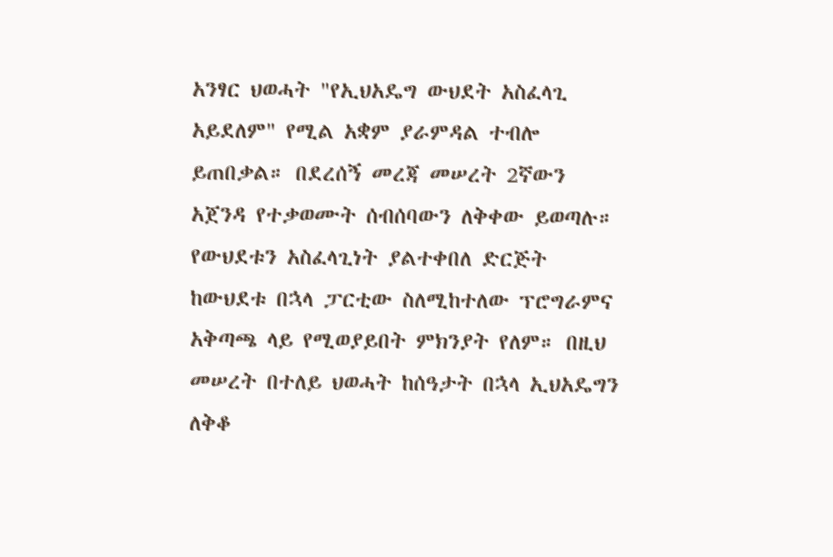አንፃር ህወሓት "የኢህአዴግ ውህደት አስፈላጊ አይደለም" የሚል አቋም ያራምዳል ተብሎ ይጠበቃል። በደረሰኝ መረጃ መሠረት 2ኛውን አጀንዳ የተቃወሙት ሰብሰባውን ለቅቀው ይወጣሉ። የውህደቱን አስፈላጊነት ያልተቀበለ ድርጅት ከውህደቱ በኋላ ፓርቲው ስለሚከተለው ፕሮግራምና አቅጣጫ ላይ የሚወያይበት ምክንያት የለም። በዚህ መሠረት በተለይ ህወሓት ከሰዓታት በኋላ ኢህአዴግን ለቅቆ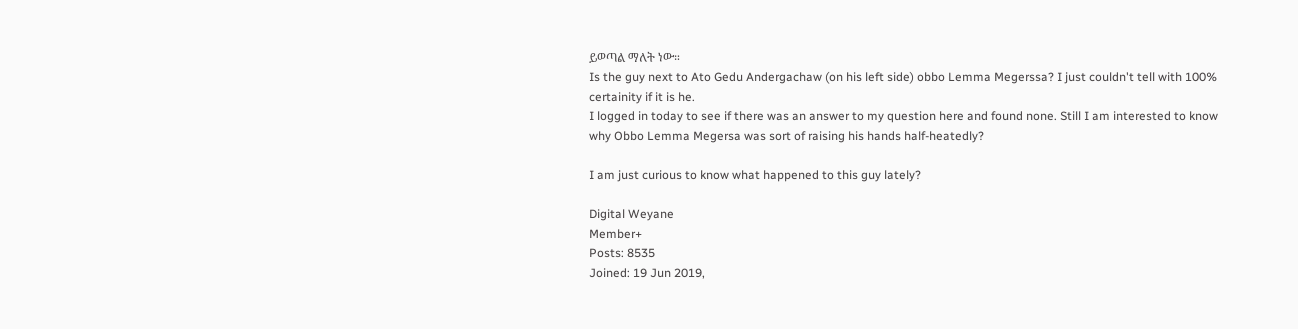ይወጣል ማለት ነው።
Is the guy next to Ato Gedu Andergachaw (on his left side) obbo Lemma Megerssa? I just couldn't tell with 100% certainity if it is he.
I logged in today to see if there was an answer to my question here and found none. Still I am interested to know why Obbo Lemma Megersa was sort of raising his hands half-heatedly?

I am just curious to know what happened to this guy lately?

Digital Weyane
Member+
Posts: 8535
Joined: 19 Jun 2019,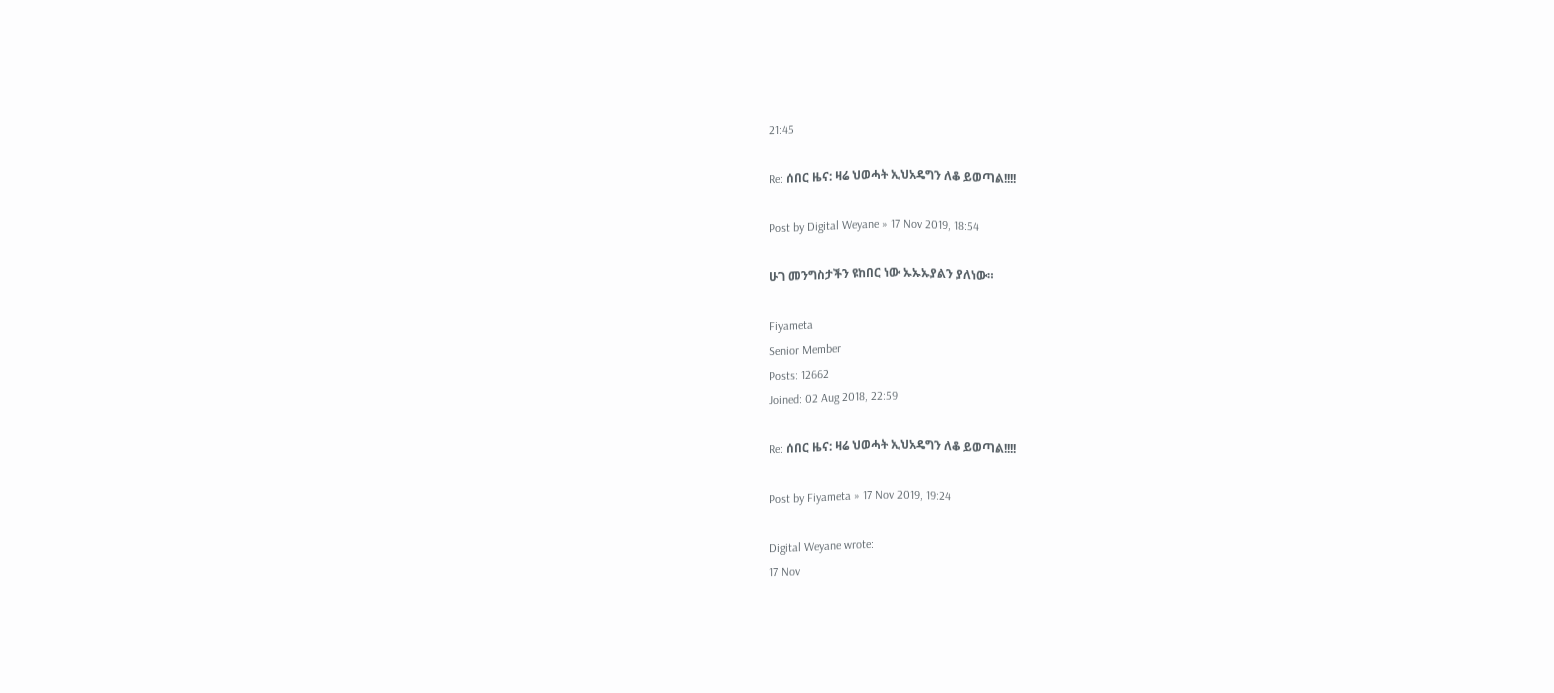21:45

Re: ሰበር ዜና: ዛሬ ህወሓት ኢህአዴግን ለቆ ይወጣል!!!!

Post by Digital Weyane » 17 Nov 2019, 18:54

ሁገ መንግስታችን ዩከበር ነው ኡኡኡያልን ያለነው።

Fiyameta
Senior Member
Posts: 12662
Joined: 02 Aug 2018, 22:59

Re: ሰበር ዜና: ዛሬ ህወሓት ኢህአዴግን ለቆ ይወጣል!!!!

Post by Fiyameta » 17 Nov 2019, 19:24

Digital Weyane wrote:
17 Nov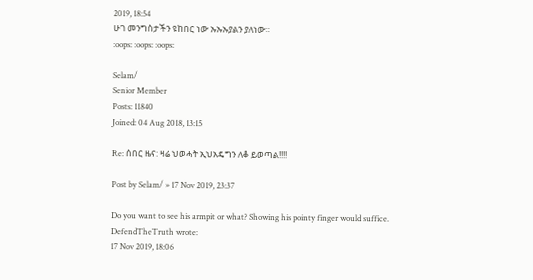2019, 18:54
ሁገ መንግስታችን ዩከበር ነው ኡኡኡያልን ያለነው።
:oops: :oops: :oops:

Selam/
Senior Member
Posts: 11840
Joined: 04 Aug 2018, 13:15

Re: ሰበር ዜና: ዛሬ ህወሓት ኢህአዴግን ለቆ ይወጣል!!!!

Post by Selam/ » 17 Nov 2019, 23:37

Do you want to see his armpit or what? Showing his pointy finger would suffice.
DefendTheTruth wrote:
17 Nov 2019, 18:06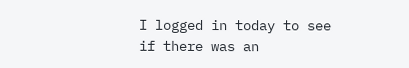I logged in today to see if there was an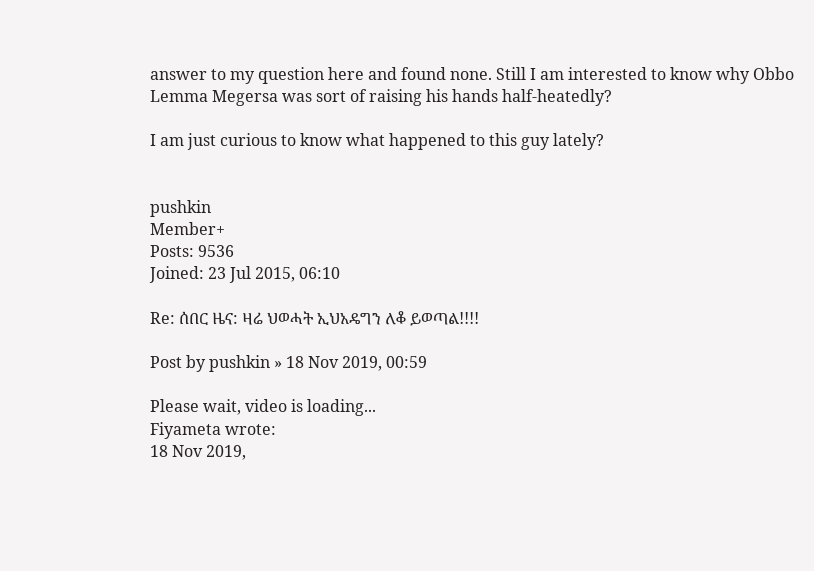answer to my question here and found none. Still I am interested to know why Obbo Lemma Megersa was sort of raising his hands half-heatedly?

I am just curious to know what happened to this guy lately?


pushkin
Member+
Posts: 9536
Joined: 23 Jul 2015, 06:10

Re: ሰበር ዜና: ዛሬ ህወሓት ኢህአዴግን ለቆ ይወጣል!!!!

Post by pushkin » 18 Nov 2019, 00:59

Please wait, video is loading...
Fiyameta wrote:
18 Nov 2019,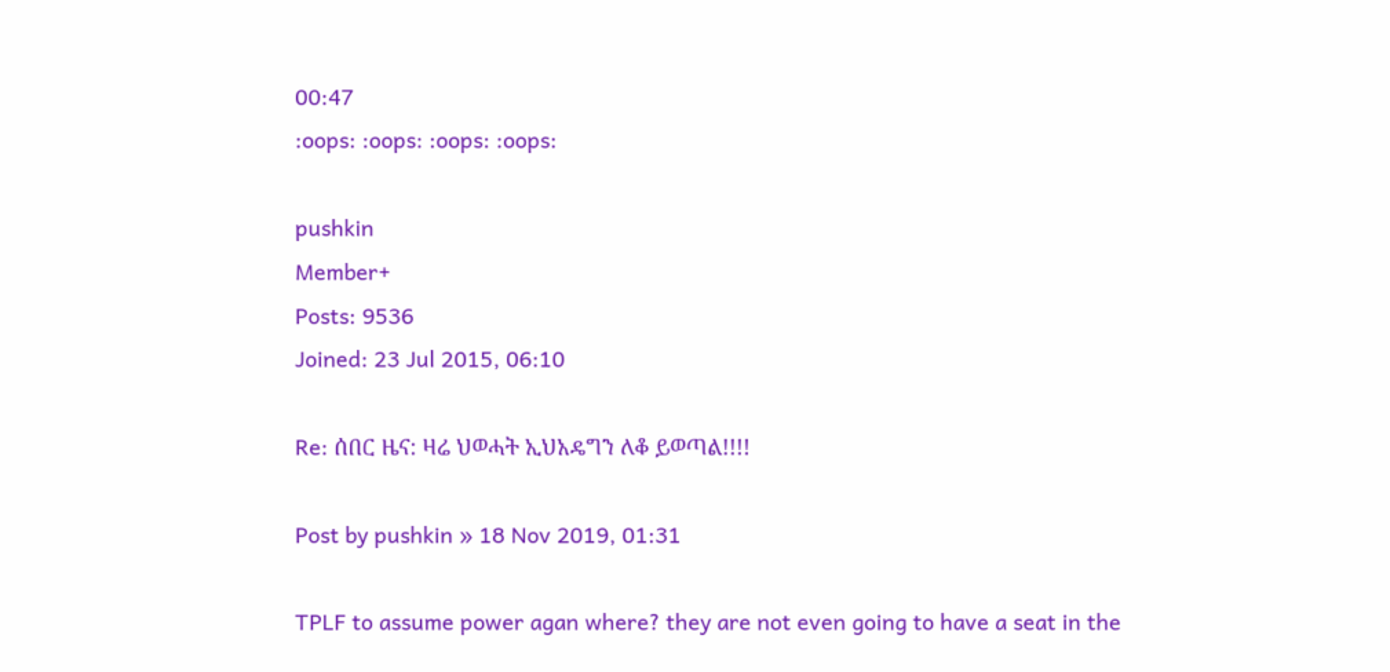00:47
:oops: :oops: :oops: :oops:

pushkin
Member+
Posts: 9536
Joined: 23 Jul 2015, 06:10

Re: ሰበር ዜና: ዛሬ ህወሓት ኢህአዴግን ለቆ ይወጣል!!!!

Post by pushkin » 18 Nov 2019, 01:31

TPLF to assume power agan where? they are not even going to have a seat in the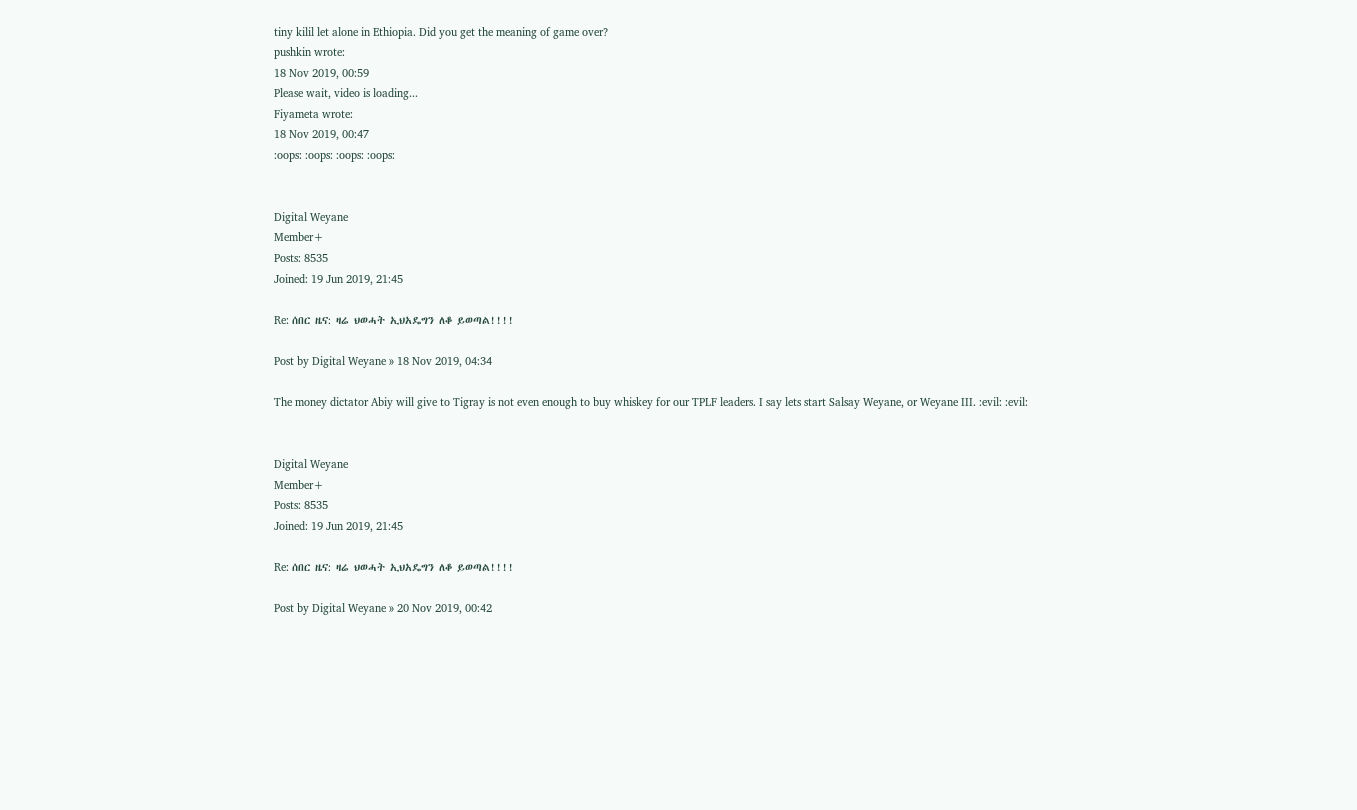tiny kilil let alone in Ethiopia. Did you get the meaning of game over?
pushkin wrote:
18 Nov 2019, 00:59
Please wait, video is loading...
Fiyameta wrote:
18 Nov 2019, 00:47
:oops: :oops: :oops: :oops:


Digital Weyane
Member+
Posts: 8535
Joined: 19 Jun 2019, 21:45

Re: ሰበር ዜና: ዛሬ ህወሓት ኢህአዴግን ለቆ ይወጣል!!!!

Post by Digital Weyane » 18 Nov 2019, 04:34

The money dictator Abiy will give to Tigray is not even enough to buy whiskey for our TPLF leaders. I say lets start Salsay Weyane, or Weyane III. :evil: :evil:


Digital Weyane
Member+
Posts: 8535
Joined: 19 Jun 2019, 21:45

Re: ሰበር ዜና: ዛሬ ህወሓት ኢህአዴግን ለቆ ይወጣል!!!!

Post by Digital Weyane » 20 Nov 2019, 00:42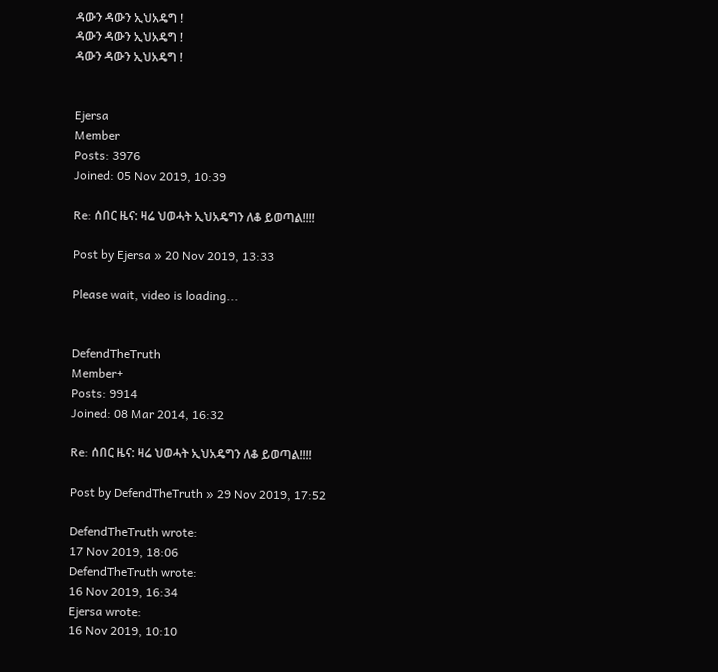ዳውን ዳውን ኢህአዴግ !
ዳውን ዳውን ኢህአዴግ !
ዳውን ዳውን ኢህአዴግ !


Ejersa
Member
Posts: 3976
Joined: 05 Nov 2019, 10:39

Re: ሰበር ዜና: ዛሬ ህወሓት ኢህአዴግን ለቆ ይወጣል!!!!

Post by Ejersa » 20 Nov 2019, 13:33

Please wait, video is loading...


DefendTheTruth
Member+
Posts: 9914
Joined: 08 Mar 2014, 16:32

Re: ሰበር ዜና: ዛሬ ህወሓት ኢህአዴግን ለቆ ይወጣል!!!!

Post by DefendTheTruth » 29 Nov 2019, 17:52

DefendTheTruth wrote:
17 Nov 2019, 18:06
DefendTheTruth wrote:
16 Nov 2019, 16:34
Ejersa wrote:
16 Nov 2019, 10:10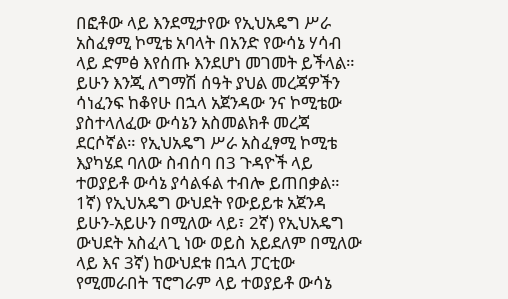በፎቶው ላይ እንደሚታየው የኢህአዴግ ሥራ አስፈፃሚ ኮሚቴ አባላት በአንድ የውሳኔ ሃሳብ ላይ ድምፅ እየሰጡ እንደሆነ መገመት ይችላል። ይሁን እንጂ ለግማሽ ሰዓት ያህል መረጃዎችን ሳነፈንፍ ከቆየሁ በኋላ አጀንዳው ንና ኮሚቴው ያስተላለፈው ውሳኔን አስመልክቶ መረጃ ደርሶኛል። የኢህአዴግ ሥራ አስፈፃሚ ኮሚቴ እያካሄደ ባለው ስብሰባ በ3 ጉዳዮች ላይ ተወያይቶ ውሳኔ ያሳልፋል ተብሎ ይጠበቃል። 1ኛ) የኢህአዴግ ውህደት የውይይቱ አጀንዳ ይሁን-አይሁን በሚለው ላይ፣ 2ኛ) የኢህአዴግ ውህደት አስፈላጊ ነው ወይስ አይደለም በሚለው ላይ እና 3ኛ) ከውህደቱ በኋላ ፓርቲው የሚመራበት ፕሮግራም ላይ ተወያይቶ ውሳኔ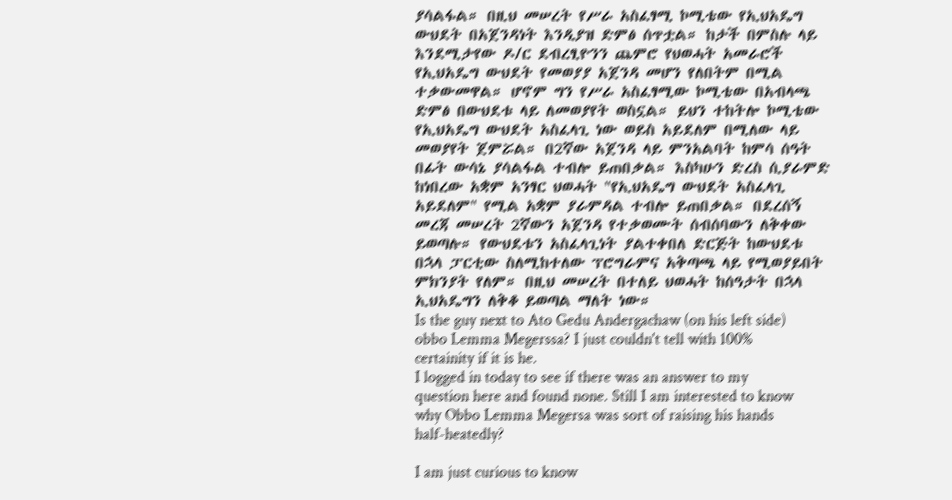ያሳልፋል። በዚህ መሠረት የሥራ አስፈፃሚ ኮሚቴው የኢህአዴግ ውህደት በአጀንዳነት እንዲያዝ ድምፅ ሰጥቷል። ከታች በምስሉ ላይ እንደሚታየው ዶ/ር ደብረፂዮንን ጨምሮ የህወሓት አመራሮች የኢህአዴግ ውህደት የመወያያ አጀንዳ መሆን የለበትም በሚል ተቃውመዋል። ሆኖም ግን የሥራ አስፈፃሚው ኮሚቴው በአብላጫ ድምፅ በውህደቱ ላይ ለመወያየት ወስኗል። ይህን ተከትሎ ኮሚቴው የኢህአዴግ ውህደት አስፈላጊ ነው ወይስ አይደለም በሚለው ላይ መወያየት ጀምሯል። በ2ኛው አጀንዳ ላይ ምንአልባት ከምሳ ሰዓት በፊት ውሳኔ ያሳልፋል ተብሎ ይጠበቃል። እስካሁን ድረስ ሲያራምድ ከነበረው አቋም አንፃር ህወሓት "የኢህአዴግ ውህደት አስፈላጊ አይደለም" የሚል አቋም ያራምዳል ተብሎ ይጠበቃል። በደረሰኝ መረጃ መሠረት 2ኛውን አጀንዳ የተቃወሙት ሰብሰባውን ለቅቀው ይወጣሉ። የውህደቱን አስፈላጊነት ያልተቀበለ ድርጅት ከውህደቱ በኋላ ፓርቲው ስለሚከተለው ፕሮግራምና አቅጣጫ ላይ የሚወያይበት ምክንያት የለም። በዚህ መሠረት በተለይ ህወሓት ከሰዓታት በኋላ ኢህአዴግን ለቅቆ ይወጣል ማለት ነው።
Is the guy next to Ato Gedu Andergachaw (on his left side) obbo Lemma Megerssa? I just couldn't tell with 100% certainity if it is he.
I logged in today to see if there was an answer to my question here and found none. Still I am interested to know why Obbo Lemma Megersa was sort of raising his hands half-heatedly?

I am just curious to know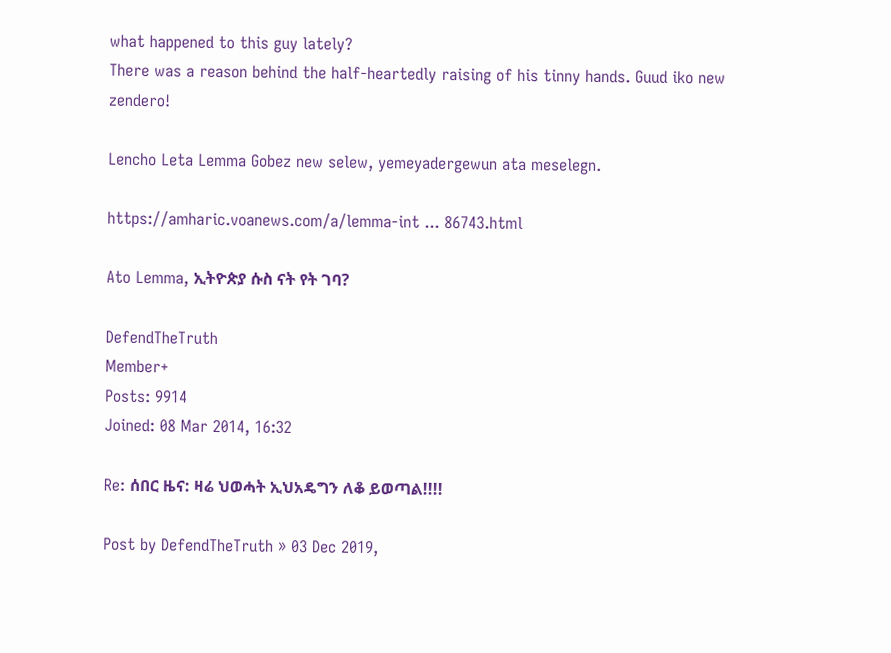what happened to this guy lately?
There was a reason behind the half-heartedly raising of his tinny hands. Guud iko new zendero!

Lencho Leta Lemma Gobez new selew, yemeyadergewun ata meselegn.

https://amharic.voanews.com/a/lemma-int ... 86743.html

Ato Lemma, ኢትዮጵያ ሱስ ናት የት ገባ?

DefendTheTruth
Member+
Posts: 9914
Joined: 08 Mar 2014, 16:32

Re: ሰበር ዜና: ዛሬ ህወሓት ኢህአዴግን ለቆ ይወጣል!!!!

Post by DefendTheTruth » 03 Dec 2019,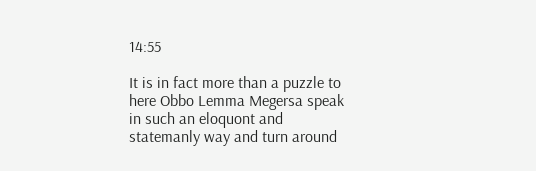14:55

It is in fact more than a puzzle to here Obbo Lemma Megersa speak in such an eloquont and statemanly way and turn around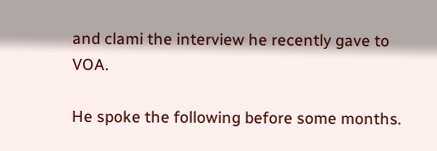and clami the interview he recently gave to VOA.

He spoke the following before some months.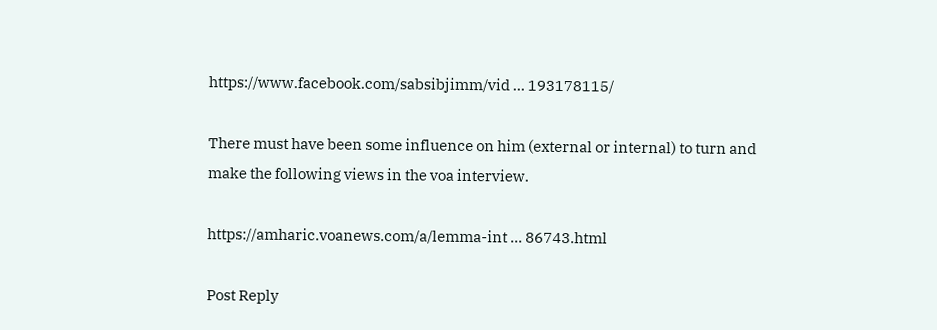https://www.facebook.com/sabsibjimm/vid ... 193178115/

There must have been some influence on him (external or internal) to turn and make the following views in the voa interview.

https://amharic.voanews.com/a/lemma-int ... 86743.html

Post Reply